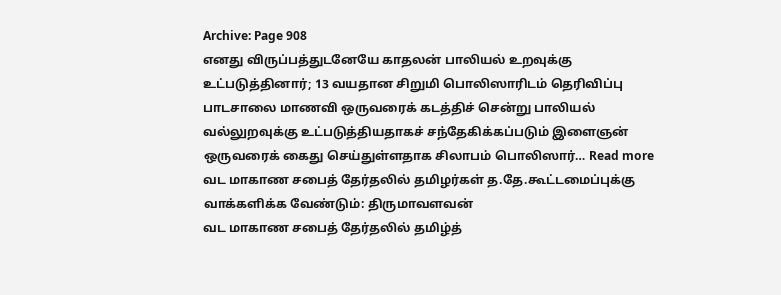Archive: Page 908
எனது விருப்பத்துடனேயே காதலன் பாலியல் உறவுக்கு உட்படுத்தினார்; 13 வயதான சிறுமி பொலிஸாரிடம் தெரிவிப்பு
பாடசாலை மாணவி ஒருவரைக் கடத்திச் சென்று பாலியல் வல்லுறவுக்கு உட்படுத்தியதாகச் சந்தேகிக்கப்படும் இளைஞன் ஒருவரைக் கைது செய்துள்ளதாக சிலாபம் பொலிஸார்… Read more
வட மாகாண சபைத் தேர்தலில் தமிழர்கள் த.தே.கூட்டமைப்புக்கு வாக்களிக்க வேண்டும்: திருமாவளவன்
வட மாகாண சபைத் தேர்தலில் தமிழ்த்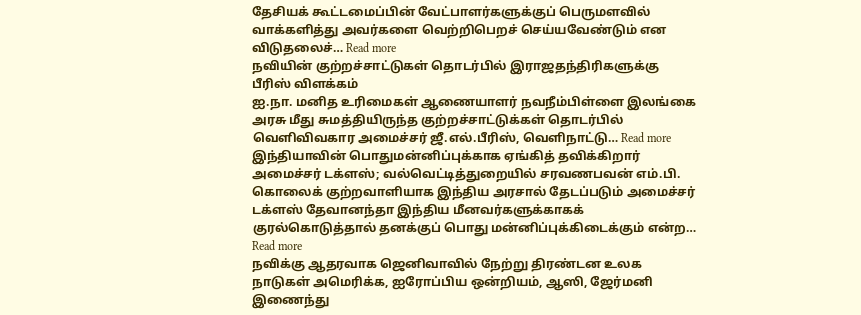தேசியக் கூட்டமைப்பின் வேட்பாளர்களுக்குப் பெருமளவில் வாக்களித்து அவர்களை வெற்றிபெறச் செய்யவேண்டும் என விடுதலைச்… Read more
நவியின் குற்றச்சாட்டுகள் தொடர்பில் இராஜதந்திரிகளுக்கு பீரிஸ் விளக்கம்
ஐ.நா. மனித உரிமைகள் ஆணையாளர் நவநீம்பிள்ளை இலங்கை அரசு மீது சுமத்தியிருந்த குற்றச்சாட்டுக்கள் தொடர்பில் வெளிவிவகார அமைச்சர் ஜீ.எல்.பீரிஸ், வெளிநாட்டு… Read more
இந்தியாவின் பொதுமன்னிப்புக்காக ஏங்கித் தவிக்கிறார் அமைச்சர் டக்ளஸ்; வல்வெட்டித்துறையில் சரவணபவன் எம்.பி.
கொலைக் குற்றவாளியாக இந்திய அரசால் தேடப்படும் அமைச்சர் டக்ளஸ் தேவானந்தா இந்திய மீனவர்களுக்காகக் குரல்கொடுத்தால் தனக்குப் பொது மன்னிப்புக்கிடைக்கும் என்ற… Read more
நவிக்கு ஆதரவாக ஜெனிவாவில் நேற்று திரண்டன உலக நாடுகள் அமெரிக்க, ஐரோப்பிய ஒன்றியம், ஆஸி, ஜேர்மனி இணைந்து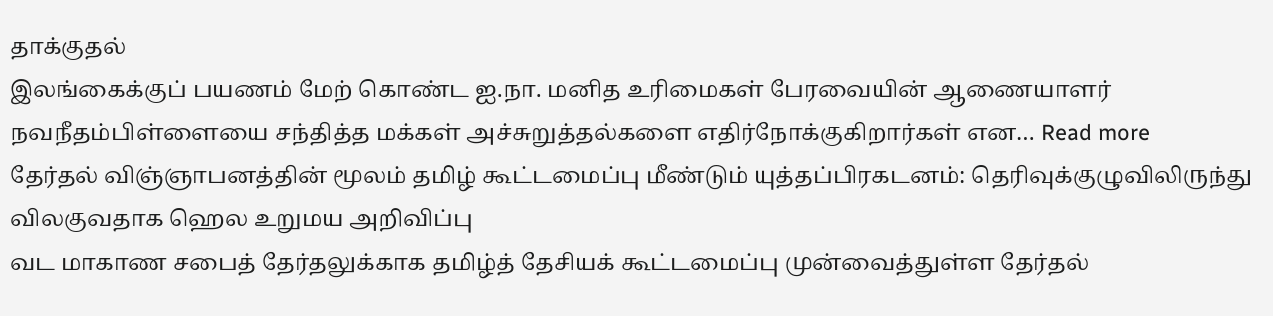தாக்குதல்
இலங்கைக்குப் பயணம் மேற் கொண்ட ஐ.நா. மனித உரிமைகள் பேரவையின் ஆணையாளர் நவநீதம்பிள்ளையை சந்தித்த மக்கள் அச்சுறுத்தல்களை எதிர்நோக்குகிறார்கள் என… Read more
தேர்தல் விஞ்ஞாபனத்தின் மூலம் தமிழ் கூட்டமைப்பு மீண்டும் யுத்தப்பிரகடனம்: தெரிவுக்குழுவிலிருந்து விலகுவதாக ஹெல உறுமய அறிவிப்பு
வட மாகாண சபைத் தேர்தலுக்காக தமிழ்த் தேசியக் கூட்டமைப்பு முன்வைத்துள்ள தேர்தல்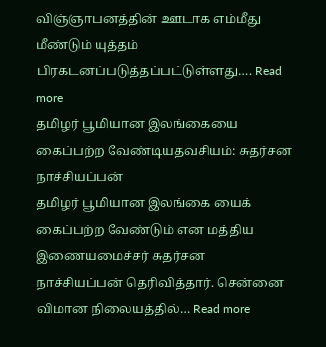விஞ்ஞாபனத்தின் ஊடாக எம்மீது மீண்டும் யுத்தம் பிரகடனப்படுத்தப்பட்டுள்ளது…. Read more
தமிழர் பூமியான இலங்கையை கைப்பற்ற வேண்டியதவசியம்: சுதர்சன நாச்சியப்பன்
தமிழர் பூமியான இலங்கை யைக் கைப்பற்ற வேண்டும் என மத்திய இணையமைச்சர் சுதர்சன நாச்சியப்பன் தெரிவித்தார். சென்னை விமான நிலையத்தில்… Read more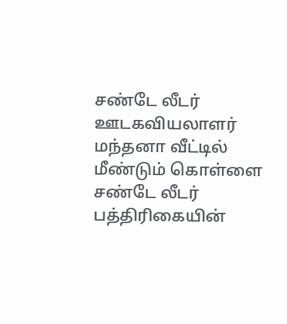சண்டே லீடர் ஊடகவியலாளர் மந்தனா வீட்டில் மீண்டும் கொள்ளை
சண்டே லீடர் பத்திரிகையின்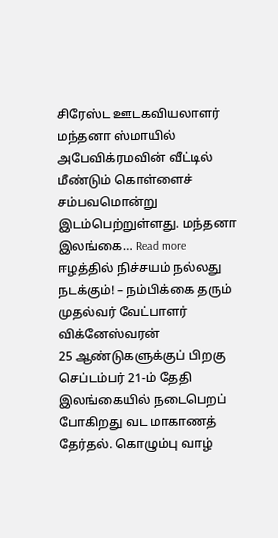சிரேஸ்ட ஊடகவியலாளர் மந்தனா ஸ்மாயில் அபேவிக்ரமவின் வீட்டில் மீண்டும் கொள்ளைச் சம்பவமொன்று இடம்பெற்றுள்ளது. மந்தனா இலங்கை… Read more
ஈழத்தில் நிச்சயம் நல்லது நடக்கும்! – நம்பிக்கை தரும் முதல்வர் வேட்பாளர் விக்னேஸ்வரன்
25 ஆண்டுகளுக்குப் பிறகு செப்டம்பர் 21-ம் தேதி இலங்கையில் நடைபெறப் போகிறது வட மாகாணத் தேர்தல். கொழும்பு வாழ்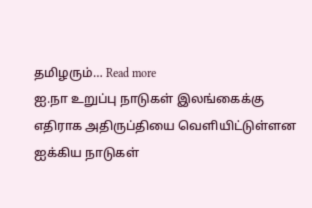தமிழரும்… Read more
ஐ.நா உறுப்பு நாடுகள் இலங்கைக்கு எதிராக அதிருப்தியை வெளியிட்டுள்ளன
ஐக்கிய நாடுகள்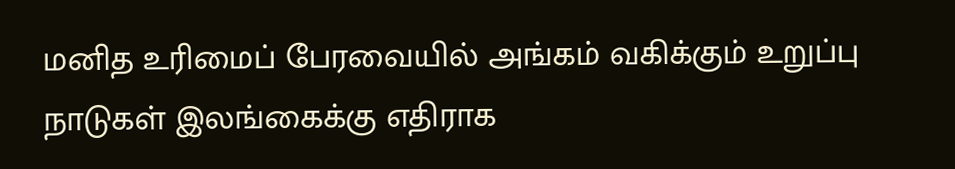மனித உரிமைப் பேரவையில் அங்கம் வகிக்கும் உறுப்பு நாடுகள் இலங்கைக்கு எதிராக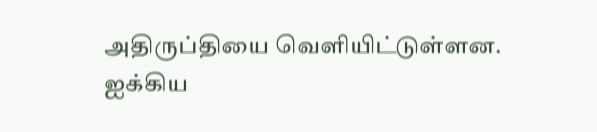அதிருப்தியை வெளியிட்டுள்ளன. ஐக்கிய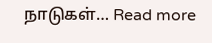நாடுகள்… Read more